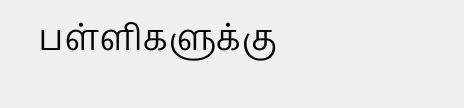பள்ளிகளுக்கு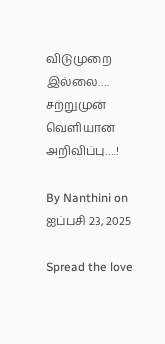விடுமுறை இல்லை…. சற்றுமுன் வெளியான அறிவிப்பு….!

By Nanthini on ஐப்பசி 23, 2025

Spread the love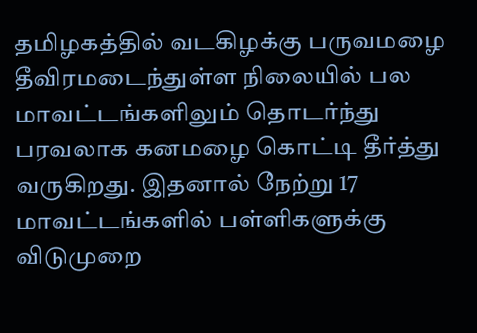தமிழகத்தில் வடகிழக்கு பருவமழை தீவிரமடைந்துள்ள நிலையில் பல மாவட்டங்களிலும் தொடர்ந்து பரவலாக கனமழை கொட்டி தீர்த்து வருகிறது. இதனால் நேற்று 17 மாவட்டங்களில் பள்ளிகளுக்கு விடுமுறை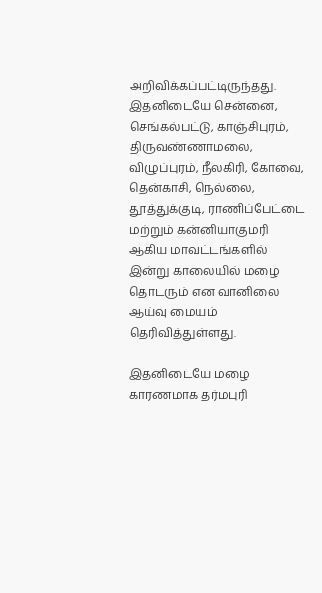அறிவிக்கப்பட்டிருந்தது. இதனிடையே சென்னை, செங்கல்பட்டு, காஞ்சிபுரம், திருவண்ணாமலை, விழுப்புரம், நீலகிரி, கோவை, தென்காசி, நெல்லை, தூத்துக்குடி, ராணிப்பேட்டை மற்றும் கன்னியாகுமரி ஆகிய மாவட்டங்களில் இன்று காலையில் மழை தொடரும் என வானிலை ஆய்வு மையம் தெரிவித்துள்ளது.

இதனிடையே மழை காரணமாக தர்மபுரி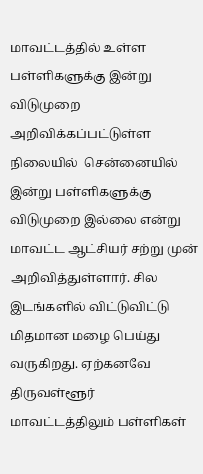மாவட்டத்தில் உள்ள பள்ளிகளுக்கு இன்று விடுமுறை அறிவிக்கப்பட்டுள்ள நிலையில்  சென்னையில் இன்று பள்ளிகளுக்கு விடுமுறை இல்லை என்று மாவட்ட ஆட்சியர் சற்று முன் அறிவித்துள்ளார். சில இடங்களில் விட்டுவிட்டு மிதமான மழை பெய்து வருகிறது. ஏற்கனவே திருவள்ளூர் மாவட்டத்திலும் பள்ளிகள்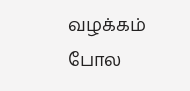வழக்கம் போல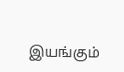இயங்கும்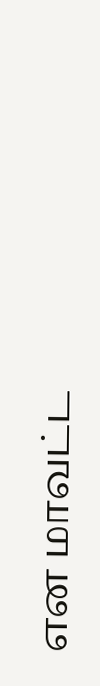என மாவட்ட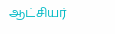ஆட்சியர்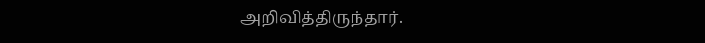அறிவித்திருந்தார்.